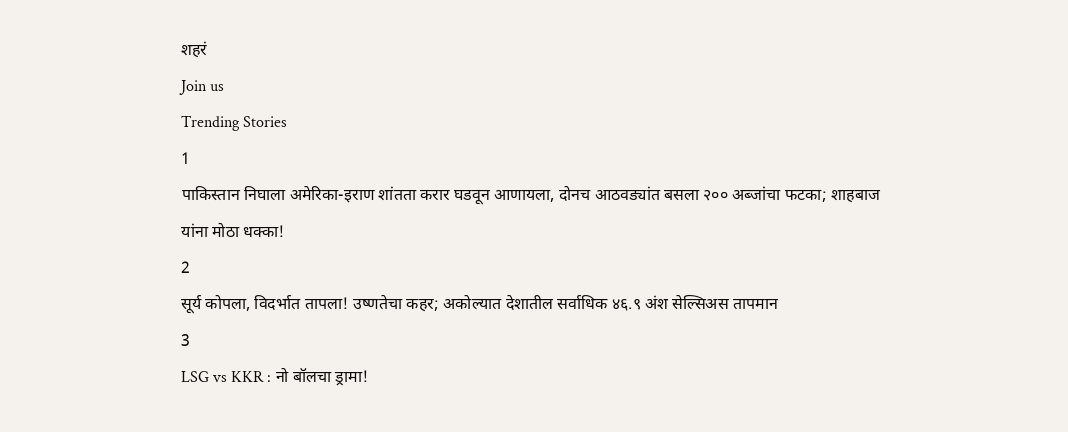शहरं
Join us
Trending Stories
1
पाकिस्तान निघाला अमेरिका-इराण शांतता करार घडवून आणायला, दोनच आठवड्यांत बसला २०० अब्जांचा फटका; शाहबाज यांना मोठा धक्का!
2
सूर्य कोपला, विदर्भात तापला! उष्णतेचा कहर; अकोल्यात देशातील सर्वाधिक ४६.९ अंश सेल्सिअस तापमान
3
LSG vs KKR : नो बॉलचा ड्रामा!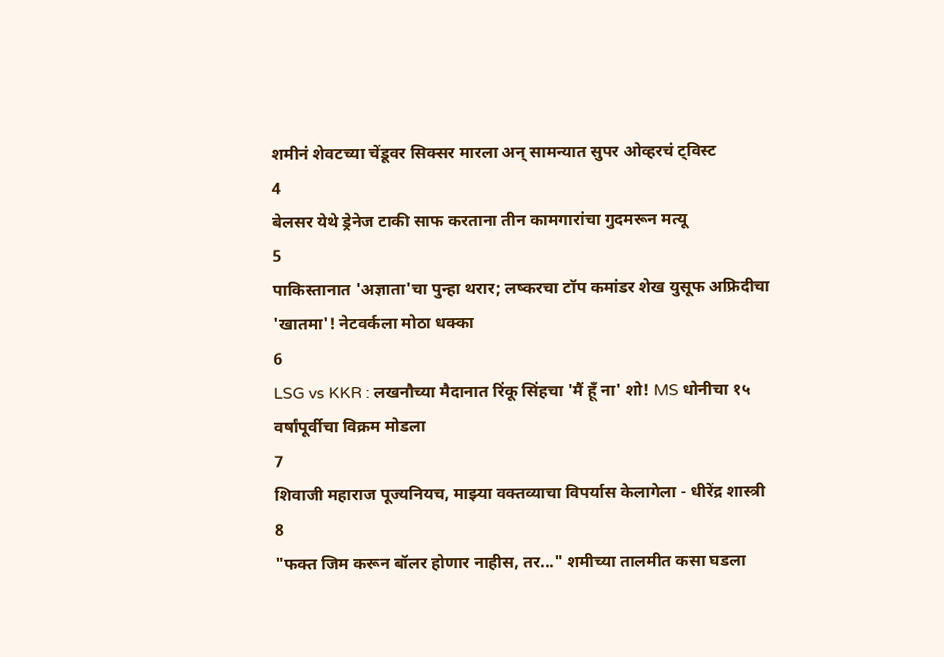शमीनं शेवटच्या चेंडूवर सिक्सर मारला अन् सामन्यात सुपर ओव्हरचं ट्विस्ट
4
बेलसर येथे ड्रेनेज टाकी साफ करताना तीन कामगारांचा गुदमरून मत्यू
5
पाकिस्तानात 'अज्ञाता'चा पुन्हा थरार; लष्करचा टॉप कमांडर शेख युसूफ अफ्रिदीचा 'खातमा'! नेटवर्कला मोठा धक्का
6
LSG vs KKR : लखनौच्या मैदानात रिंकू सिंहचा 'मैं हूँ ना' शो! MS धोनीचा १५ वर्षांपूर्वीचा विक्रम मोडला
7
शिवाजी महाराज पूज्यनियच, माझ्या वक्तव्याचा विपर्यास केलागेला - धीरेंद्र शास्त्री
8
"फक्त जिम करून बॉलर होणार नाहीस, तर..." शमीच्या तालमीत कसा घडला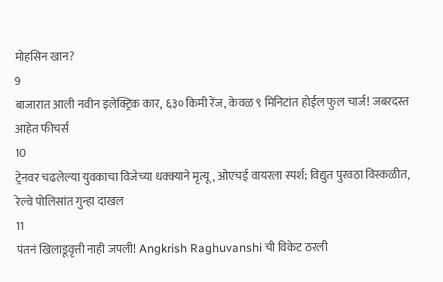मोहसिन खान?
9
बाजारात आली नवीन इलेक्ट्रिक कार, ६३० किमी रेंज, केवळ ९ मिनिटांत होईल फुल चार्ज! जबरदस्त आहेत फीचर्स
10
ट्रेनवर चढलेल्या युवकाचा विजेच्या धक्क्याने मृत्यू, ओएचई वायरला स्पर्श; विद्युत पुरवठा विस्कळीत, रेल्वे पोलिसांत गुन्हा दाखल
11
पंतनं खिलाडूवृत्ती नाही जपली! Angkrish Raghuvanshi ची विकेट ठरली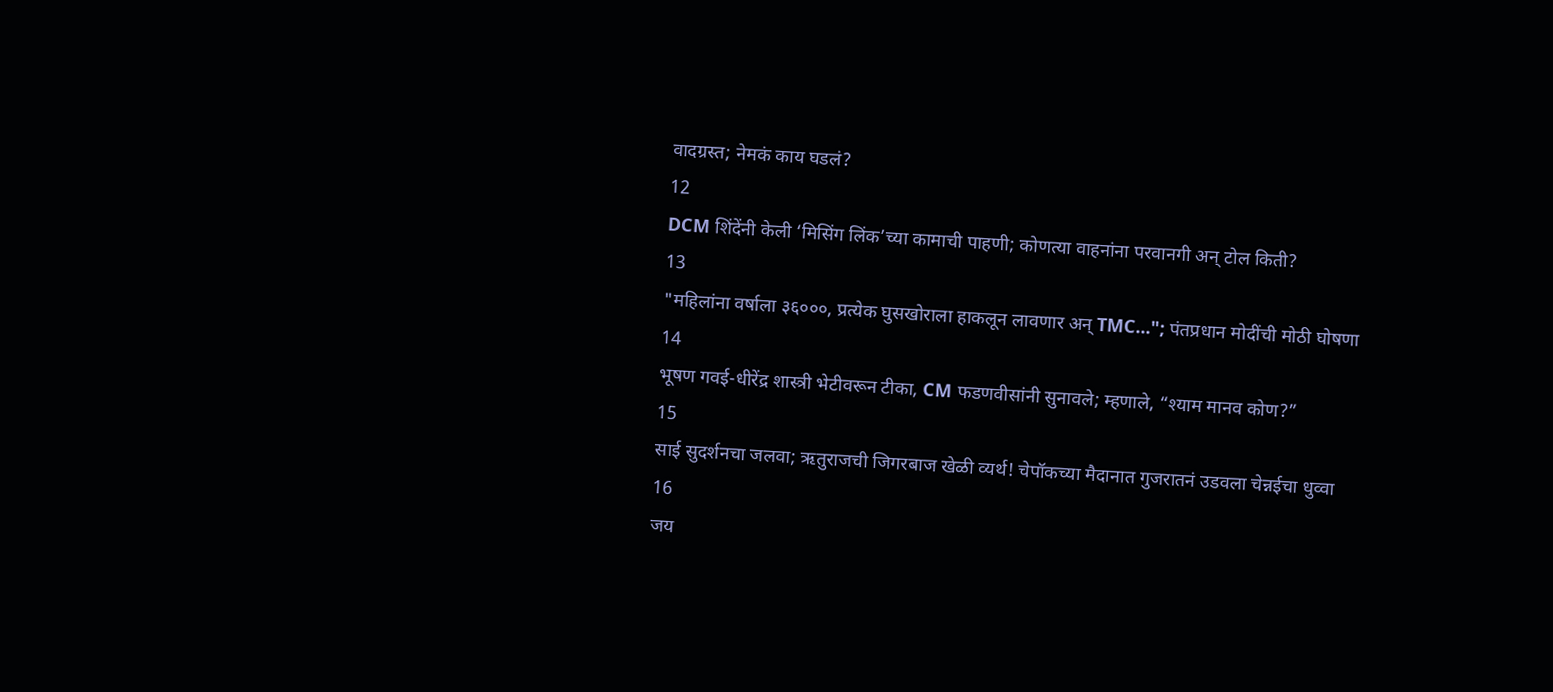वादग्रस्त; नेमकं काय घडलं?
12
DCM शिंदेंनी केली ‘मिसिंग लिंक’च्या कामाची पाहणी; कोणत्या वाहनांना परवानगी अन् टोल किती?
13
"महिलांना वर्षाला ३६०००, प्रत्येक घुसखोराला हाकलून लावणार अन् TMC..."; पंतप्रधान मोदींची मोठी घोषणा
14
भूषण गवई-धीरेंद्र शास्त्री भेटीवरून टीका, CM फडणवीसांनी सुनावले; म्हणाले, “श्याम मानव कोण?”
15
साई सुदर्शनचा जलवा; ऋतुराजची जिगरबाज खेळी व्यर्थ! चेपॉकच्या मैदानात गुजरातनं उडवला चेन्नईचा धुव्वा
16
जय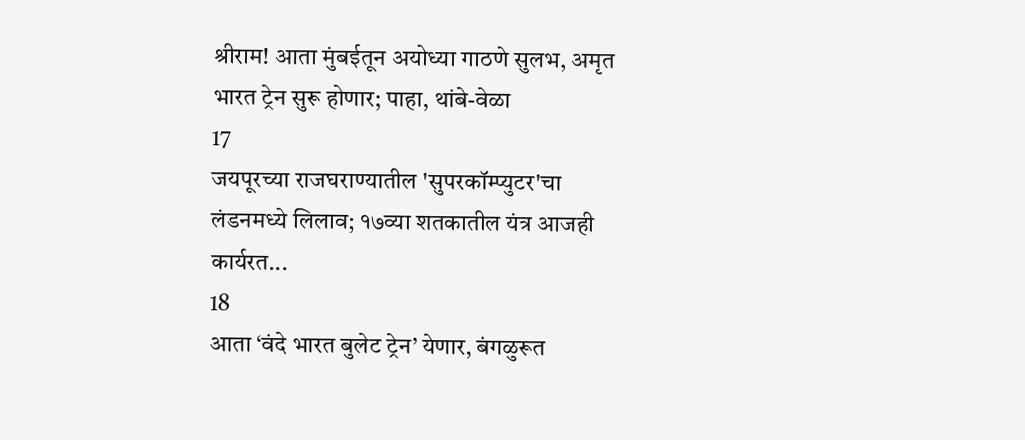श्रीराम! आता मुंबईतून अयोध्या गाठणे सुलभ, अमृत भारत ट्रेन सुरू होणार; पाहा, थांबे-वेळा
17
जयपूरच्या राजघराण्यातील 'सुपरकॉम्प्युटर'चा लंडनमध्ये लिलाव; १७व्या शतकातील यंत्र आजही कार्यरत...
18
आता ‘वंदे भारत बुलेट ट्रेन’ येणार, बंगळुरूत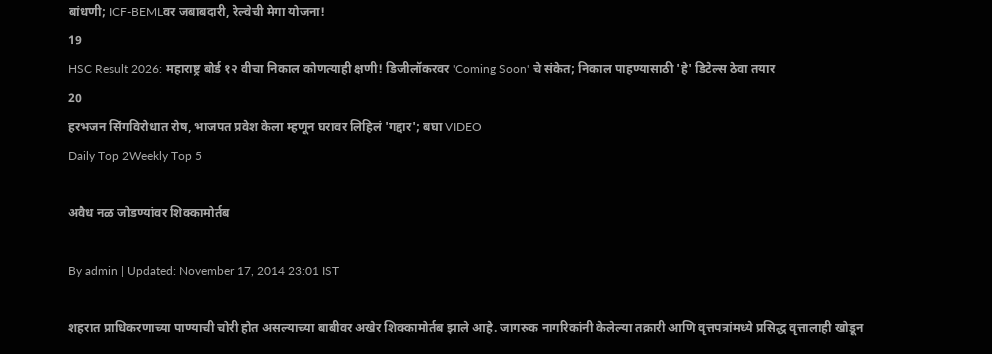बांधणी; ICF-BEMLवर जबाबदारी, रेल्वेची मेगा योजना!
19
HSC Result 2026: महाराष्ट्र बोर्ड १२ वीचा निकाल कोणत्याही क्षणी! डिजीलॉकरवर 'Coming Soon' चे संकेत; निकाल पाहण्यासाठी 'हे' डिटेल्स ठेवा तयार
20
हरभजन सिंगविरोधात रोष, भाजपत प्रवेश केला म्हणून घरावर लिहिलं 'गद्दार'; बघा VIDEO
Daily Top 2Weekly Top 5

अवैध नळ जोडण्यांवर शिक्कामोर्तब

By admin | Updated: November 17, 2014 23:01 IST

शहरात प्राधिकरणाच्या पाण्याची चोरी होत असल्याच्या बाबीवर अखेर शिक्कामोर्तब झाले आहे. जागरुक नागरिकांनी केलेल्या तक्रारी आणि वृत्तपत्रांमध्ये प्रसिद्ध वृत्तालाही खोडून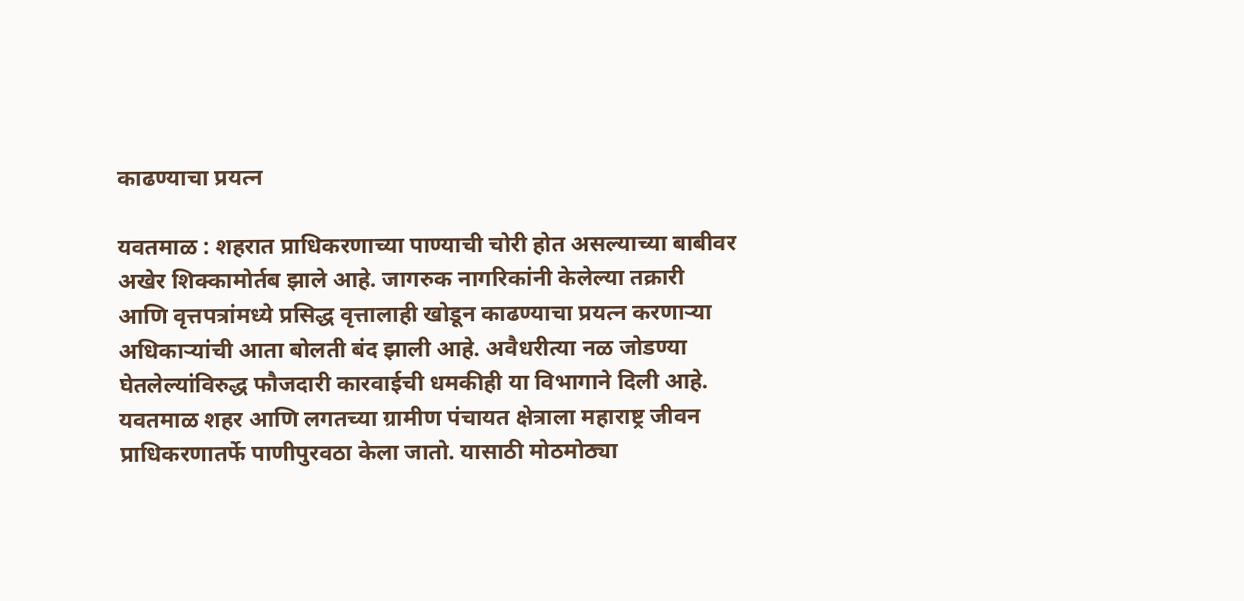काढण्याचा प्रयत्न

यवतमाळ : शहरात प्राधिकरणाच्या पाण्याची चोरी होत असल्याच्या बाबीवर अखेर शिक्कामोर्तब झाले आहे. जागरुक नागरिकांनी केलेल्या तक्रारी आणि वृत्तपत्रांमध्ये प्रसिद्ध वृत्तालाही खोडून काढण्याचा प्रयत्न करणाऱ्या अधिकाऱ्यांची आता बोलती बंद झाली आहे. अवैधरीत्या नळ जोडण्या घेतलेल्यांविरुद्ध फौजदारी कारवाईची धमकीही या विभागाने दिली आहे. यवतमाळ शहर आणि लगतच्या ग्रामीण पंचायत क्षेत्राला महाराष्ट्र जीवन प्राधिकरणातर्फे पाणीपुरवठा केला जातो. यासाठी मोठमोठ्या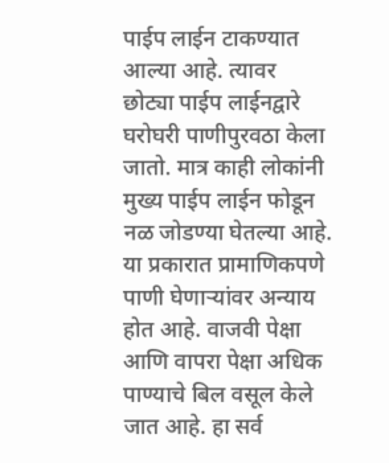पाईप लाईन टाकण्यात आल्या आहे. त्यावर छोट्या पाईप लाईनद्वारे घरोघरी पाणीपुरवठा केला जातो. मात्र काही लोकांनी मुख्य पाईप लाईन फोडून नळ जोडण्या घेतल्या आहे. या प्रकारात प्रामाणिकपणे पाणी घेणाऱ्यांवर अन्याय होत आहे. वाजवी पेक्षा आणि वापरा पेक्षा अधिक पाण्याचे बिल वसूल केले जात आहे. हा सर्व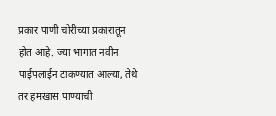प्रकार पाणी चोरीच्या प्रकारातून होत आहे. ज्या भागात नवीन पाईपलाईन टाकण्यात आल्या, तेथे तर हमखास पाण्याची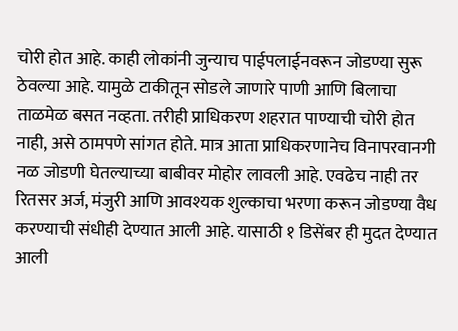चोरी होत आहे. काही लोकांनी जुन्याच पाईपलाईनवरून जोडण्या सुरू ठेवल्या आहे. यामुळे टाकीतून सोडले जाणारे पाणी आणि बिलाचा ताळमेळ बसत नव्हता. तरीही प्राधिकरण शहरात पाण्याची चोरी होत नाही, असे ठामपणे सांगत होते. मात्र आता प्राधिकरणानेच विनापरवानगी नळ जोडणी घेतल्याच्या बाबीवर मोहोर लावली आहे. एवढेच नाही तर रितसर अर्ज, मंजुरी आणि आवश्यक शुल्काचा भरणा करून जोडण्या वैध करण्याची संधीही देण्यात आली आहे. यासाठी १ डिसेंबर ही मुदत देण्यात आली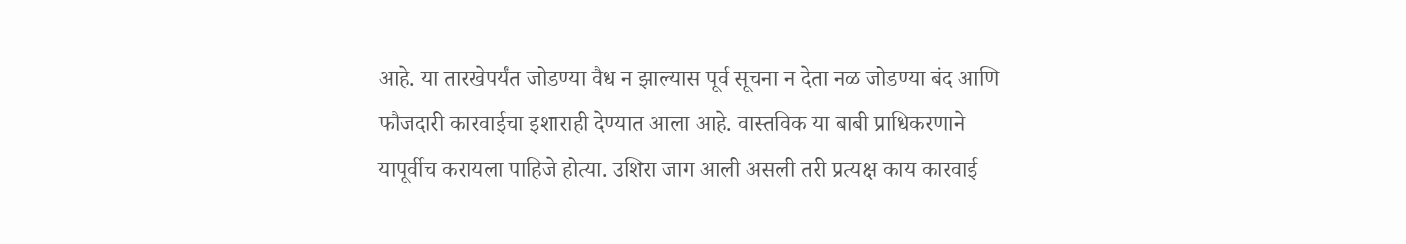आहे. या तारखेपर्यंत जोडण्या वैध न झाल्यास पूर्व सूचना न देता नळ जोडण्या बंद आणि फौजदारी कारवाईचा इशाराही देण्यात आला आहे. वास्तविक या बाबी प्राधिकरणाने यापूर्वीच करायला पाहिजे होत्या. उशिरा जाग आली असली तरी प्रत्यक्ष काय कारवाई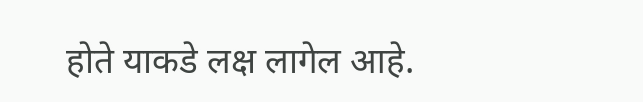होते याकडे लक्ष लागेल आहे.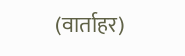(वार्ताहर)